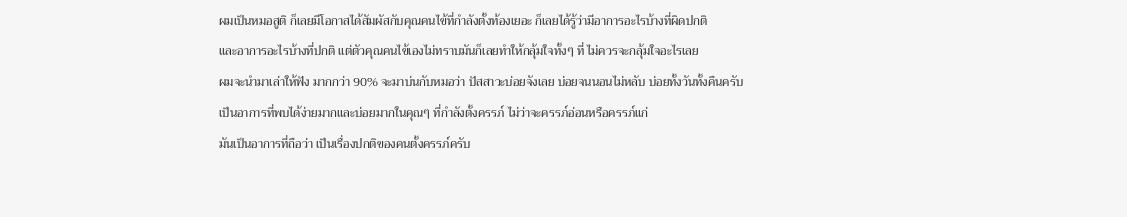ผมเป็นหมอสูติ ก็เลยมีโอกาสได้สัมผัสกับคุณคนไข้ที่กำลังตั้งท้องเยอะ ก็เลยได้รู้ว่ามีอาการอะไรบ้างที่ผิดปกติ
และอาการอะไรบ้างที่ปกติ แต่ตัวคุณคนไข้เองไม่ทราบมันก็เลยทำให้กลุ้มใจทั้งๆ ที่ ไม่ควรจะกลุ้มใจอะไรเลย
ผมจะนำมาเล่าให้ฟัง มากกว่า 90% จะมาบ่นกับหมอว่า ปัสสาวะบ่อยจังเลย บ่อยจนนอนไม่หลับ บ่อยทั้งวันทั้งคืนครับ
เป็นอาการที่พบได้ง่ายมากและบ่อยมากในคุณๆ ที่กำลังตั้งครรภ์ ไม่ว่าจะครรภ์อ่อนหรือครรภ์แก่
มันเป็นอาการที่ถือว่า เป็นเรื่องปกติของคนตั้งครรภ์ครับ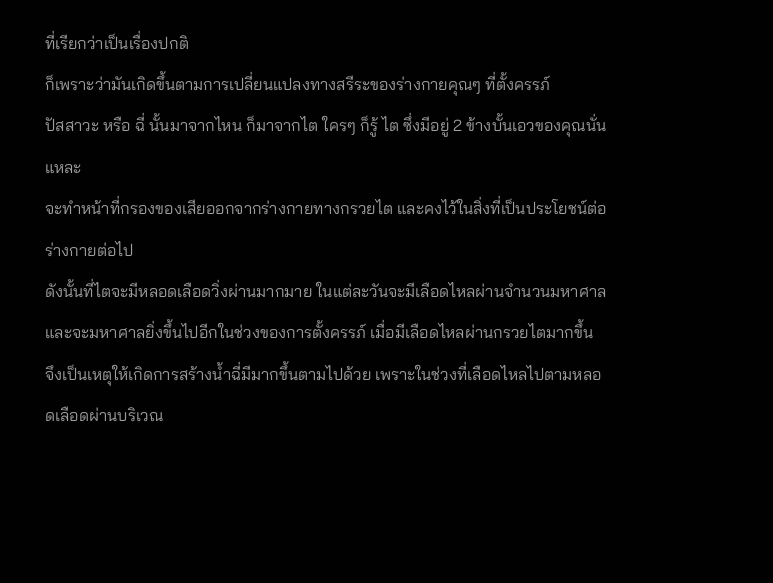ที่เรียกว่าเป็นเรื่องปกติ
ก็เพราะว่ามันเกิดขึ้นตามการเปลี่ยนแปลงทางสรีระของร่างกายคุณๆ ที่ตั้งครรภ์
ปัสสาวะ หรือ ฉี่ นั้นมาจากไหน ก็มาจากไต ใครๆ ก็รู้ ไต ซึ่งมีอยู่ 2 ข้างบั้นเอวของคุณนั่นแหละ
จะทำหน้าที่กรองของเสียออกจากร่างกายทางกรวยไต และคงไว้ในสิ่งที่เป็นประโยชน์ต่อร่างกายต่อไป
ดังนั้นที่ไตจะมีหลอดเลือดวิ่งผ่านมากมาย ในแต่ละวันจะมีเลือดไหลผ่านจำนวนมหาศาล
และจะมหาศาลยิ่งขึ้นไปอีกในช่วงของการตั้งครรภ์ เมื่อมีเลือดไหลผ่านกรวยไตมากขึ้น
จึงเป็นเหตุให้เกิดการสร้างน้ำฉี่มีมากขึ้นตามไปด้วย เพราะในช่วงที่เลือดไหลไปตามหลอดเลือดผ่านบริเวณ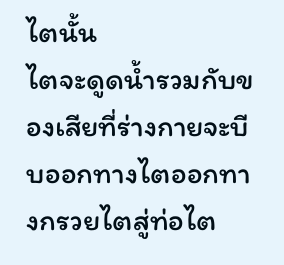ไตนั้น
ไตจะดูดน้ำรวมกับของเสียที่ร่างกายจะบีบออกทางไตออกทางกรวยไตสู่ท่อไต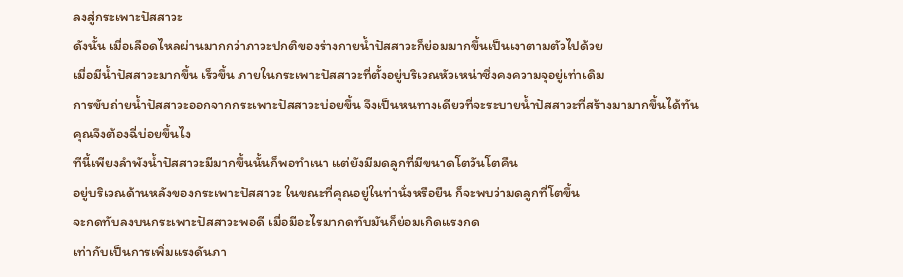ลงสู่กระเพาะปัสสาวะ
ดังนั้น เมื่อเลือดไหลผ่านมากกว่าภาวะปกติของร่างกายน้ำปัสสาวะก็ย่อมมากขึ้นเป็นเงาตามตัวไปด้วย
เมื่อมีน้ำปัสสาวะมากขึ้น เร็วขึ้น ภายในกระเพาะปัสสาวะที่ตั้งอยู่บริเวณหัวเหน่าซึ่งคงความจุอยู่เท่าเดิม
การขับถ่ายน้ำปัสสาวะออกจากกระเพาะปัสสาวะบ่อยขึ้น จึงเป็นหนทางเดียวที่จะระบายน้ำปัสสาวะที่สร้างมามากขึ้นได้ทัน
คุณจึงต้องฉี่บ่อยขึ้นไง
ทีนี้เพียงลำพังน้ำปัสสาวะมีมากขึ้นนั้นก็พอทำเนา แต่ยังมีมดลูกที่มีขนาดโตวันโตคืน
อยู่บริเวณด้านหลังของกระเพาะปัสสาวะ ในขณะที่คุณอยู่ในท่านั่งหรือยืน ก็จะพบว่ามดลูกที่โตขึ้น
จะกดทับลงบนกระเพาะปัสสาวะพอดี เมื่อมีอะไรมากดทับมันก็ย่อมเกิดแรงกด
เท่ากับเป็นการเพิ่มแรงดันภา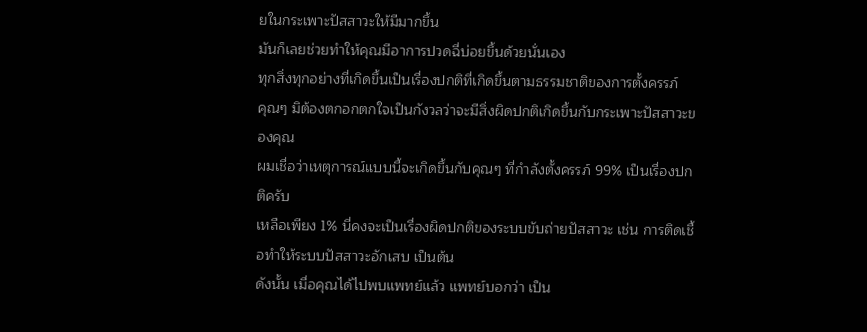ยในกระเพาะปัสสาวะให้มีมากขึ้น
มันก็เลยช่วยทำให้คุณมีอาการปวดฉี่บ่อยขึ้นด้วยนั่นเอง
ทุกสิ่งทุกอย่างที่เกิดขึ้นเป็นเรื่องปกติที่เกิดขึ้นตามธรรมชาติของการตั้งครรภ์
คุณๆ มิต้องตกอกตกใจเป็นกังวลว่าจะมีสิ่งผิดปกติเกิดขึ้นกับกระเพาะปัสสาวะของคุณ
ผมเชื่อว่าเหตุการณ์แบบนี้จะเกิดขึ้นกับคุณๆ ที่กำลังตั้งครรภ์ 99% เป็นเรื่องปกติครับ
เหลือเพียง 1% นี่คงจะเป็นเรื่องผิดปกติของระบบขับถ่ายปัสสาวะ เช่น การติดเชื้อทำให้ระบบปัสสาวะอักเสบ เป็นต้น
ดังนั้น เมื่อคุณได้ไปพบแพทย์แล้ว แพทย์บอกว่า เป็น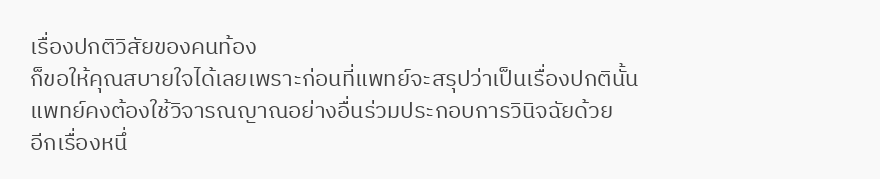เรื่องปกติวิสัยของคนท้อง
ก็ขอให้คุณสบายใจได้เลยเพราะก่อนที่แพทย์จะสรุปว่าเป็นเรื่องปกตินั้น
แพทย์คงต้องใช้วิจารณญาณอย่างอื่นร่วมประกอบการวินิจฉัยด้วย
อีกเรื่องหนึ่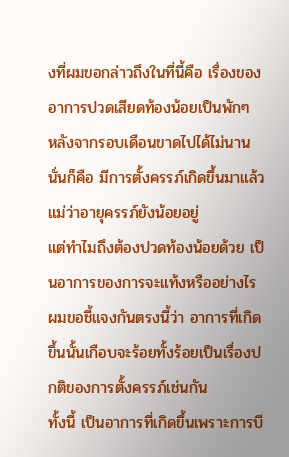งที่ผมขอกล่าวถึงในที่นี้คือ เรื่องของอาการปวดเสียดท้องน้อยเป็นพักๆ
หลังจากรอบเดือนขาดไปได้ไม่นานนั่นก็คือ มีการตั้งครรภ์เกิดขึ้นมาแล้ว แม่ว่าอายุครรภ์ยังน้อยอยู่
แต่ทำไมถึงต้องปวดท้องน้อยด้วย เป็นอาการของการจะแท้งหรืออย่างไร
ผมขอชี้แจงกันตรงนี้ว่า อาการที่เกิดขึ้นนั้นเกือบจะร้อยทั้งร้อยเป็นเรื่องปกติของการตั้งครรภ์เช่นกัน
ทั้งนี้ เป็นอาการที่เกิดขึ้นเพราะการบี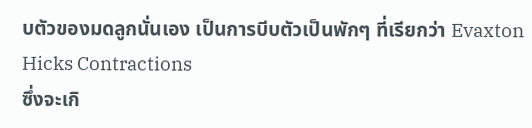บตัวของมดลูกนั่นเอง เป็นการบีบตัวเป็นพักๆ ที่เรียกว่า Evaxton Hicks Contractions
ซึ่งจะเกิ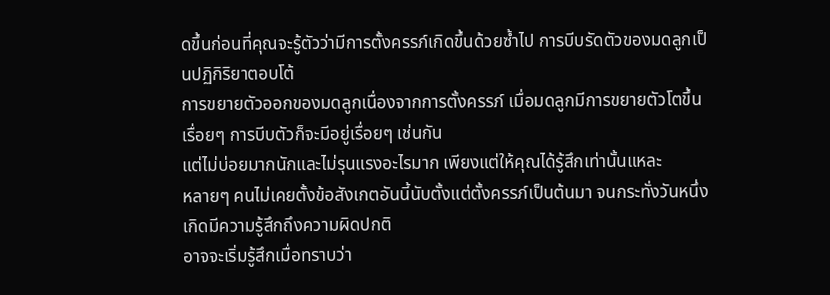ดขึ้นก่อนที่คุณจะรู้ตัวว่ามีการตั้งครรภ์เกิดขึ้นด้วยซ้ำไป การบีบรัดตัวของมดลูกเป็นปฏิกิริยาตอบโต้
การขยายตัวออกของมดลูกเนื่องจากการตั้งครรภ์ เมื่อมดลูกมีการขยายตัวโตขึ้นเรื่อยๆ การบีบตัวก็จะมีอยู่เรื่อยๆ เช่นกัน
แต่ไม่บ่อยมากนักและไม่รุนแรงอะไรมาก เพียงแต่ให้คุณได้รู้สึกเท่านั้นแหละ
หลายๆ คนไม่เคยตั้งข้อสังเกตอันนี้นับตั้งแต่ตั้งครรภ์เป็นต้นมา จนกระทั่งวันหนึ่งเกิดมีความรู้สึกถึงความผิดปกติ
อาจจะเริ่มรู้สึกเมื่อทราบว่า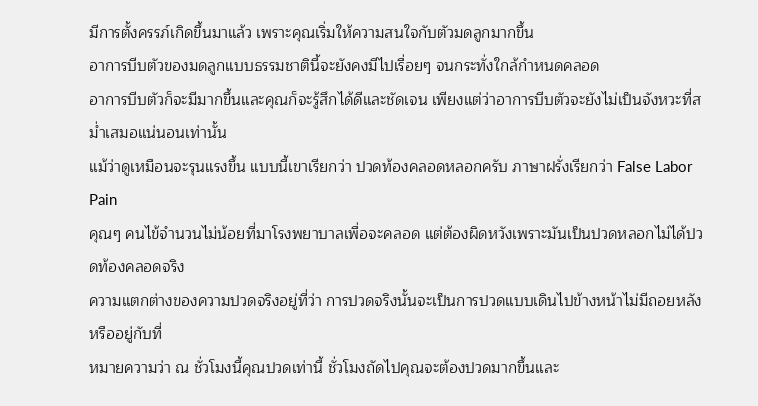มีการตั้งครรภ์เกิดขึ้นมาแล้ว เพราะคุณเริ่มให้ความสนใจกับตัวมดลูกมากขึ้น
อาการบีบตัวของมดลูกแบบธรรมชาตินี้จะยังคงมีไปเรื่อยๆ จนกระทั่งใกล้กำหนดคลอด
อาการบีบตัวก็จะมีมากขึ้นและคุณก็จะรู้สึกได้ดีและชัดเจน เพียงแต่ว่าอาการบีบตัวจะยังไม่เป็นจังหวะที่สม่ำเสมอแน่นอนเท่านั้น
แม้ว่าดูเหมือนจะรุนแรงขึ้น แบบนี้เขาเรียกว่า ปวดท้องคลอดหลอกครับ ภาษาฝรั่งเรียกว่า False Labor Pain
คุณๆ คนไข้จำนวนไม่น้อยที่มาโรงพยาบาลเพื่อจะคลอด แต่ต้องผิดหวังเพราะมันเป็นปวดหลอกไม่ได้ปวดท้องคลอดจริง
ความแตกต่างของความปวดจริงอยู่ที่ว่า การปวดจริงนั้นจะเป็นการปวดแบบเดินไปข้างหน้าไม่มีถอยหลังหรืออยู่กับที่
หมายความว่า ณ ชั่วโมงนี้คุณปวดเท่านี้ ชั่วโมงถัดไปคุณจะต้องปวดมากขึ้นและ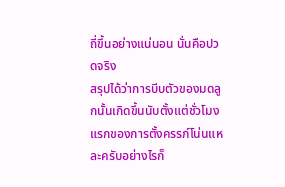ถี่ขึ้นอย่างแน่นอน นั่นคือปวดจริง
สรุปได้ว่าการบีบตัวของมดลูกนั้นเกิดขึ้นนับตั้งแต่ชั่วโมงแรกของการตั้งครรภ์โน่นแหละครับอย่างไรก็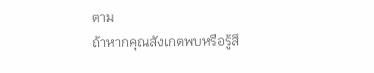ตาม
ถ้าหากคุณสังเกตพบหรือรู้สึ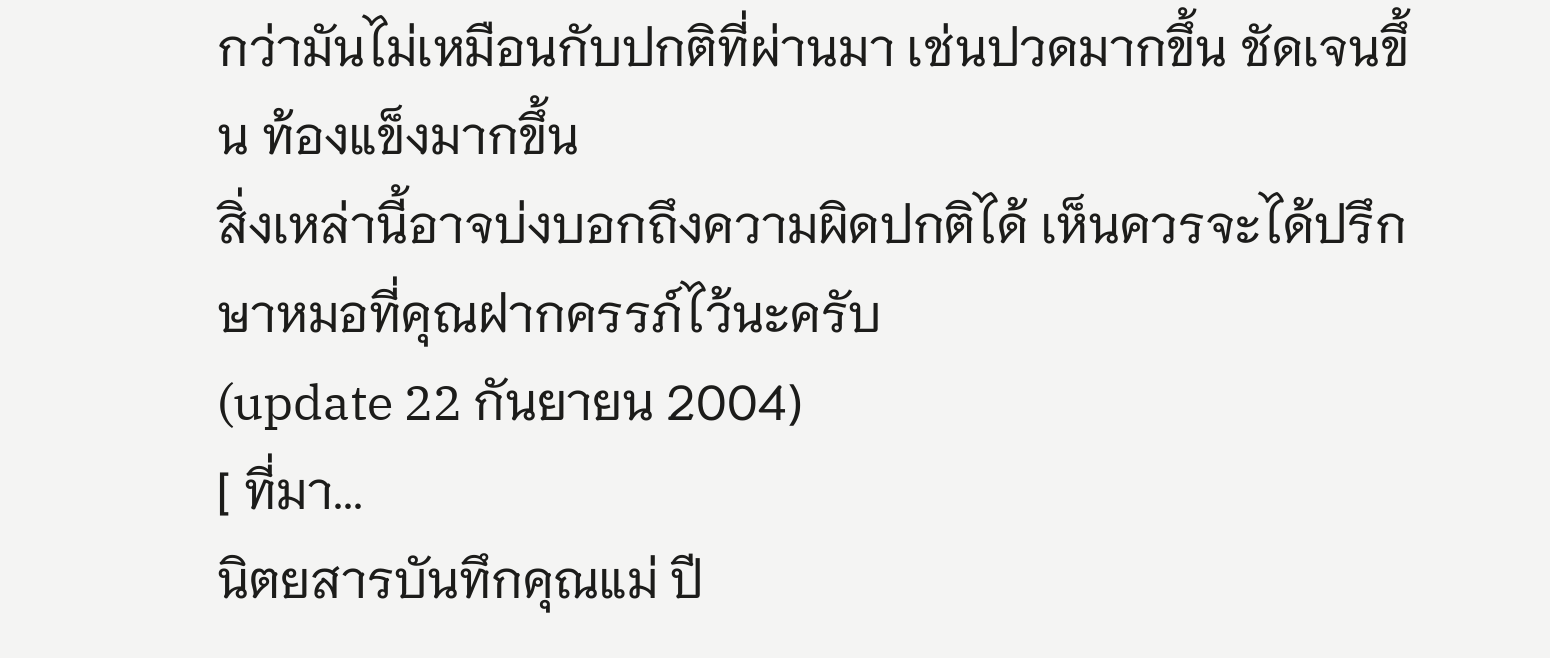กว่ามันไม่เหมือนกับปกติที่ผ่านมา เช่นปวดมากขึ้น ชัดเจนขึ้น ท้องแข็งมากขึ้น
สิ่งเหล่านี้อาจบ่งบอกถึงความผิดปกติได้ เห็นควรจะได้ปรึกษาหมอที่คุณฝากครรภ์ไว้นะครับ
(update 22 กันยายน 2004)
[ ที่มา...
นิตยสารบันทึกคุณแม่ ปี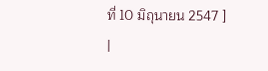ที่ 10 มิถุนายน 2547 ]
|